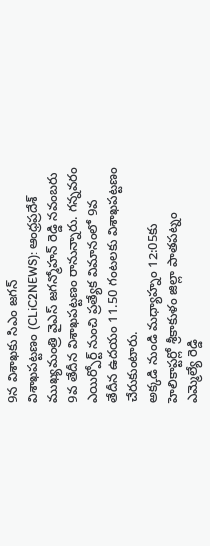9న విశాఖకు సిఎం జగన్
విశాఖపట్టణం (CLiC2NEWS): ఆంధ్రప్రదేశ్ ముఖ్యమంత్రి వైఎస్ జగన్మోహన్ రెడ్డి నవంబరు 9వ తేదీన విశాఖపట్టణం రానున్నారు. గన్నవరం ఎయిర్పోర్ట్ నుంచి ప్రత్యేక విమానంలో 9వ తేదీన ఉదయం 11.50 గంటలకు విశాఖపట్టణం చేరుకుంటారు.
అక్కడి నుండి మధ్యాహ్నం 12:05కు హెలికాప్టర్లో శ్రీకాకుళం జిల్లా పాతపట్నం ఎమ్మెల్యే రెడ్డి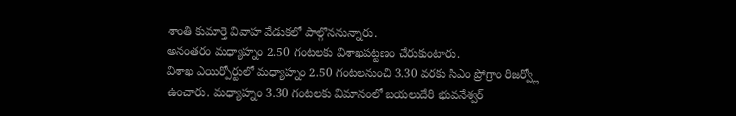శాంతి కుమార్తె వివాహ వేడుకలో పాల్గొననున్నారు.
అనంతరం మధ్యాహ్నం 2.50 గంటలకు విశాఖపట్టణం చేరుకుంటారు.
విశాఖ ఎయిర్పోర్టులో మధ్యాహ్నం 2.50 గంటలనుంచి 3.30 వరకు సిఎం ప్రోగ్రాం రిజర్వ్లో ఉంచారు. మధ్యాహ్నం 3.30 గంటలకు విమానంలో బయలుదేరి భువనేశ్వర్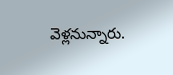వెళ్లనున్నారు.